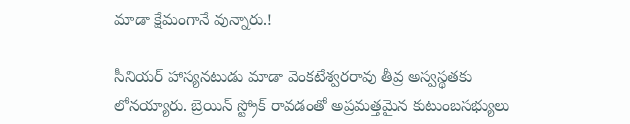మాడా క్షేమంగానే వున్నారు.!

సీనియర్‌ హాస్యనటుడు మాడా వెంకటేశ్వరరావు తీవ్ర అస్వస్థతకు లోనయ్యారు. బ్రెయిన్‌ స్ట్రోక్‌ రావడంతో అప్రమత్తమైన కుటుంబసభ్యులు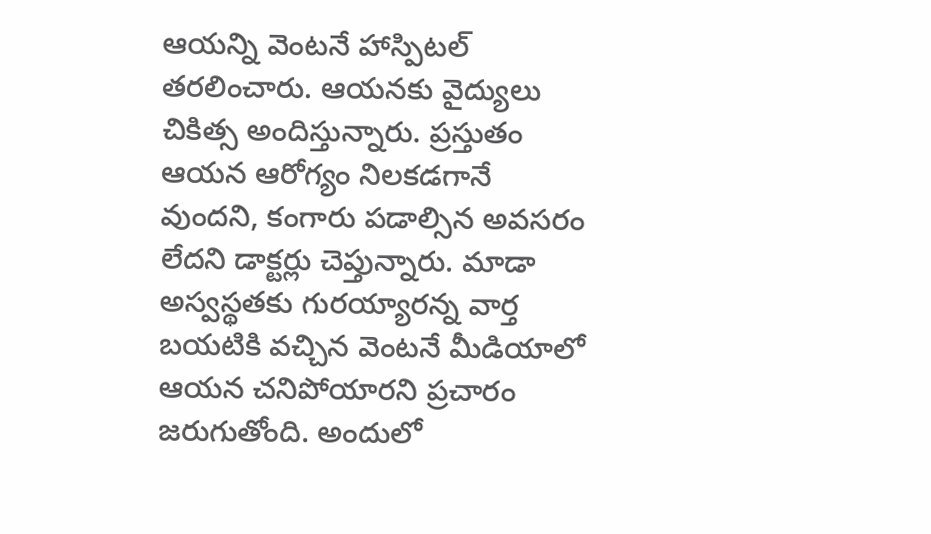ఆయన్ని వెంటనే హాస్పిటల్‌ తరలించారు. ఆయనకు వైద్యులు చికిత్స అందిస్తున్నారు. ప్రస్తుతం ఆయన ఆరోగ్యం నిలకడగానే వుందని, కంగారు పడాల్సిన అవసరం లేదని డాక్టర్లు చెప్తున్నారు. మాడా అస్వస్థతకు గురయ్యారన్న వార్త బయటికి వచ్చిన వెంటనే మీడియాలో ఆయన చనిపోయారని ప్రచారం జరుగుతోంది. అందులో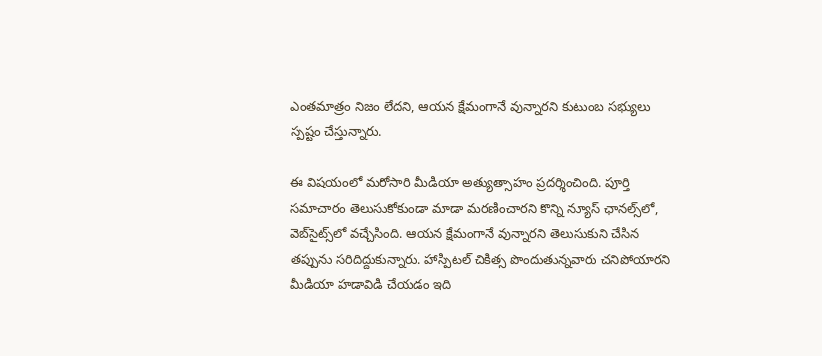ఎంతమాత్రం నిజం లేదని, ఆయన క్షేమంగానే వున్నారని కుటుంబ సభ్యులు స్పష్టం చేస్తున్నారు.

ఈ విషయంలో మరోసారి మీడియా అత్యుత్సాహం ప్రదర్శించింది. పూర్తి సమాచారం తెలుసుకోకుండా మాడా మరణించారని కొన్ని న్యూస్‌ ఛానల్స్‌లో, వెబ్‌సైట్స్‌లో వచ్చేసింది. ఆయన క్షేమంగానే వున్నారని తెలుసుకుని చేసిన తప్పును సరిదిద్దుకున్నారు. హాస్పిటల్‌ చికిత్స పొందుతున్నవారు చనిపోయారని మీడియా హడావిడి చేయడం ఇది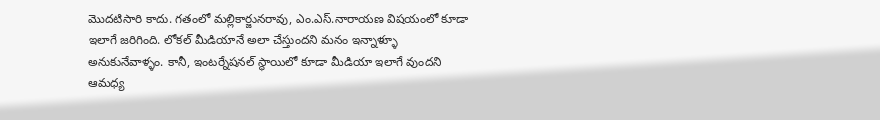మొదటిసారి కాదు. గతంలో మల్లికార్జునరావు, ఎం.ఎస్‌.నారాయణ విషయంలో కూడా ఇలాగే జరిగింది. లోకల్‌ మీడియానే అలా చేస్తుందని మనం ఇన్నాళ్ళూ అనుకునేవాళ్ళం. కానీ, ఇంటర్నేషనల్‌ స్థాయిలో కూడా మీడియా ఇలాగే వుందని ఆమధ్య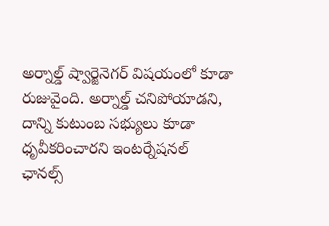అర్నాల్డ్‌ ష్వార్జెనెగర్‌ విషయంలో కూడా రుజువైంది. అర్నాల్డ్‌ చనిపోయాడని, దాన్ని కుటుంబ సభ్యులు కూడా ధృవీకరించారని ఇంటర్నేషనల్‌ ఛానల్స్‌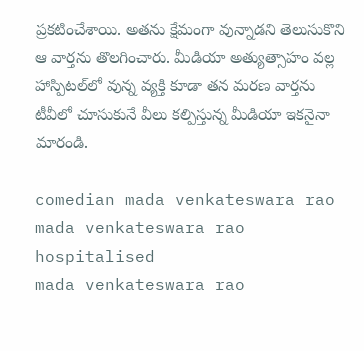ప్రకటించేశాయి. అతను క్షేమంగా వున్నాడని తెలుసుకొని ఆ వార్తను తొలగించారు. మీడియా అత్యుత్సాహం వల్ల హాస్పిటల్‌లో వున్న వ్యక్తి కూడా తన మరణ వార్తను టీవీలో చూసుకునే వీలు కల్పిస్తున్న మీడియా ఇకనైనా మారండి.

comedian mada venkateswara rao
mada venkateswara rao hospitalised
mada venkateswara rao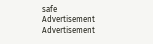safe
Advertisement
Advertisement